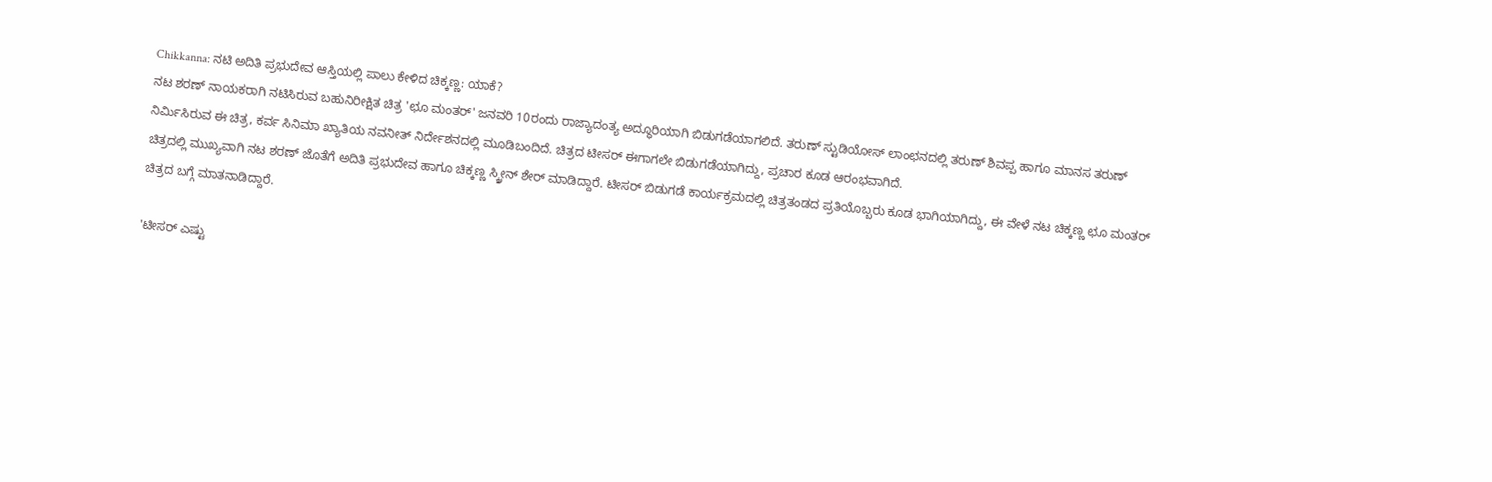Chikkanna: ನಟಿ ಅದಿತಿ ಪ್ರಭುದೇವ ಆಸ್ತಿಯಲ್ಲಿ ಪಾಲು ಕೇಳಿದ ಚಿಕ್ಕಣ್ಣ: ಯಾಕೆ?
ನಟ ಶರಣ್ ನಾಯಕರಾಗಿ ನಟಿಸಿರುವ ಬಹುನಿರೀಕ್ಷಿತ ಚಿತ್ರ 'ಛೂ ಮಂತರ್' ಜನವರಿ 10ರಂದು ರಾಜ್ಯಾದಂತ್ಯ ಅದ್ಧೂರಿಯಾಗಿ ಬಿಡುಗಡೆಯಾಗಲಿದೆ. ತರುಣ್ ಸ್ಟುಡಿಯೋಸ್ ಲಾಂಛನದಲ್ಲಿ ತರುಣ್ ಶಿವಪ್ಪ ಹಾಗೂ ಮಾನಸ ತರುಣ್ ನಿರ್ಮಿಸಿರುವ ಈ ಚಿತ್ರ, ಕರ್ವ ಸಿನಿಮಾ ಖ್ಯಾತಿಯ ನವನೀತ್ ನಿರ್ದೇಶನದಲ್ಲಿ ಮೂಡಿಬಂದಿದೆ. ಚಿತ್ರದ ಟೀಸರ್ ಈಗಾಗಲೇ ಬಿಡುಗಡೆಯಾಗಿದ್ದು, ಪ್ರಚಾರ ಕೂಡ ಆರಂಭವಾಗಿದೆ.
ಚಿತ್ರದಲ್ಲಿ ಮುಖ್ಯವಾಗಿ ನಟ ಶರಣ್ ಜೊತೆಗೆ ಅದಿತಿ ಪ್ರಭುದೇವ ಹಾಗೂ ಚಿಕ್ಕಣ್ಣ ಸ್ಕ್ರೀನ್ ಶೇರ್ ಮಾಡಿದ್ದಾರೆ. ಟೀಸರ್ ಬಿಡುಗಡೆ ಕಾರ್ಯಕ್ರಮದಲ್ಲಿ ಚಿತ್ರತಂಡದ ಪ್ರತಿಯೊಬ್ಬರು ಕೂಡ ಭಾಗಿಯಾಗಿದ್ದು, ಈ ವೇಳೆ ನಟ ಚಿಕ್ಕಣ್ಣ ಛೂ ಮಂತರ್ ಚಿತ್ರದ ಬಗ್ಗೆ ಮಾತನಾಡಿದ್ದಾರೆ.

'ಟೀಸರ್ ಎಷ್ಟು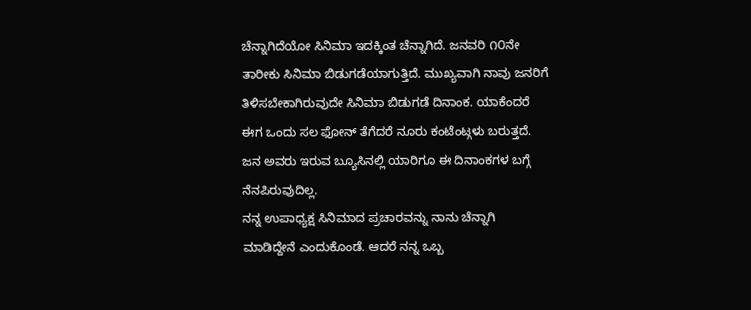ಚೆನ್ನಾಗಿದೆಯೋ ಸಿನಿಮಾ ಇದಕ್ಕಿಂತ ಚೆನ್ನಾಗಿದೆ. ಜನವರಿ ೧೦ನೇ ತಾರೀಕು ಸಿನಿಮಾ ಬಿಡುಗಡೆಯಾಗುತ್ತಿದೆ. ಮುಖ್ಯವಾಗಿ ನಾವು ಜನರಿಗೆ ತಿಳಿಸಬೇಕಾಗಿರುವುದೇ ಸಿನಿಮಾ ಬಿಡುಗಡೆ ದಿನಾಂಕ. ಯಾಕೆಂದರೆ ಈಗ ಒಂದು ಸಲ ಫೋನ್ ತೆಗೆದರೆ ನೂರು ಕಂಟೆಂಟ್ಗಳು ಬರುತ್ತದೆ. ಜನ ಅವರು ಇರುವ ಬ್ಯೂಸಿನಲ್ಲಿ ಯಾರಿಗೂ ಈ ದಿನಾಂಕಗಳ ಬಗ್ಗೆ ನೆನಪಿರುವುದಿಲ್ಲ.
ನನ್ನ ಉಪಾಧ್ಯಕ್ಷ ಸಿನಿಮಾದ ಪ್ರಚಾರವನ್ನು ನಾನು ಚೆನ್ನಾಗಿ ಮಾಡಿದ್ದೇನೆ ಎಂದುಕೊಂಡೆ. ಆದರೆ ನನ್ನ ಒಬ್ಬ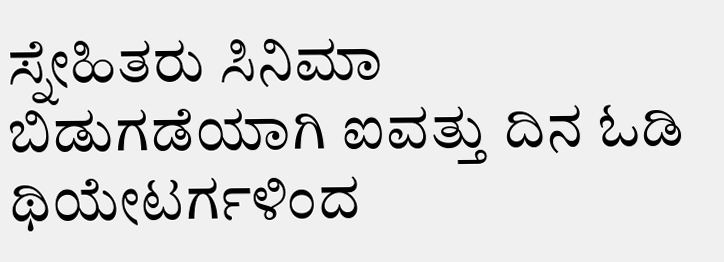ಸ್ನೇಹಿತರು ಸಿನಿಮಾ ಬಿಡುಗಡೆಯಾಗಿ ಐವತ್ತು ದಿನ ಓಡಿ ಥಿಯೇಟರ್ಗಳಿಂದ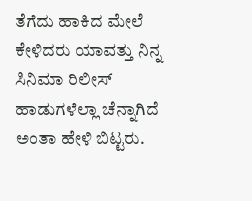ತೆಗೆದು ಹಾಕಿದ ಮೇಲೆ ಕೇಳಿದರು ಯಾವತ್ತು ನಿನ್ನ ಸಿನಿಮಾ ರಿಲೀಸ್ ಹಾಡುಗಳೆಲ್ಲಾ ಚೆನ್ನಾಗಿದೆ ಅಂತಾ ಹೇಳಿ ಬಿಟ್ಟರು.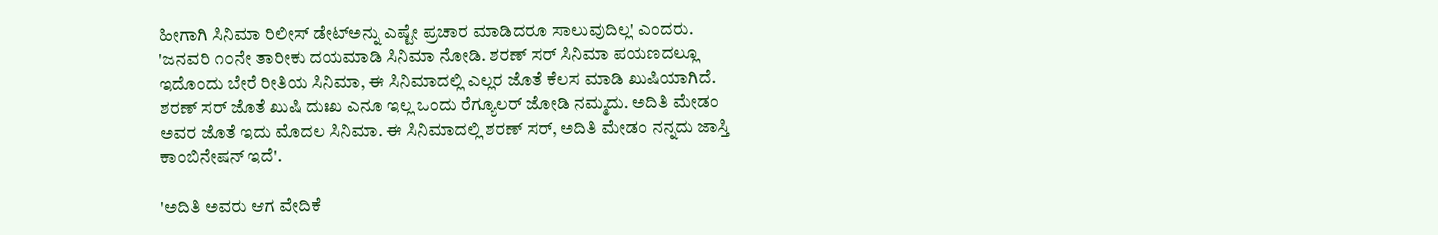ಹೀಗಾಗಿ ಸಿನಿಮಾ ರಿಲೀಸ್ ಡೇಟ್ಅನ್ನು ಎಷ್ಟೇ ಪ್ರಚಾರ ಮಾಡಿದರೂ ಸಾಲುವುದಿಲ್ಲ' ಎಂದರು.
'ಜನವರಿ ೧೦ನೇ ತಾರೀಕು ದಯಮಾಡಿ ಸಿನಿಮಾ ನೋಡಿ. ಶರಣ್ ಸರ್ ಸಿನಿಮಾ ಪಯಣದಲ್ಲೂ ಇದೊಂದು ಬೇರೆ ರೀತಿಯ ಸಿನಿಮಾ, ಈ ಸಿನಿಮಾದಲ್ಲಿ ಎಲ್ಲರ ಜೊತೆ ಕೆಲಸ ಮಾಡಿ ಖುಷಿಯಾಗಿದೆ. ಶರಣ್ ಸರ್ ಜೊತೆ ಖುಷಿ ದುಃಖ ಎನೂ ಇಲ್ಲ ಒಂದು ರೆಗ್ಯೂಲರ್ ಜೋಡಿ ನಮ್ಮದು. ಅದಿತಿ ಮೇಡಂ ಅವರ ಜೊತೆ ಇದು ಮೊದಲ ಸಿನಿಮಾ. ಈ ಸಿನಿಮಾದಲ್ಲಿ ಶರಣ್ ಸರ್, ಅದಿತಿ ಮೇಡಂ ನನ್ನದು ಜಾಸ್ತಿ ಕಾಂಬಿನೇಷನ್ ಇದೆ'.

'ಅದಿತಿ ಅವರು ಆಗ ವೇದಿಕೆ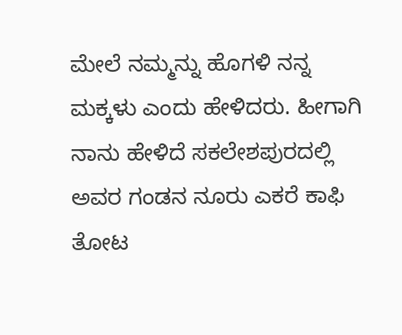ಮೇಲೆ ನಮ್ಮನ್ನು ಹೊಗಳಿ ನನ್ನ ಮಕ್ಕಳು ಎಂದು ಹೇಳಿದರು. ಹೀಗಾಗಿ ನಾನು ಹೇಳಿದೆ ಸಕಲೇಶಪುರದಲ್ಲಿ ಅವರ ಗಂಡನ ನೂರು ಎಕರೆ ಕಾಫಿ ತೋಟ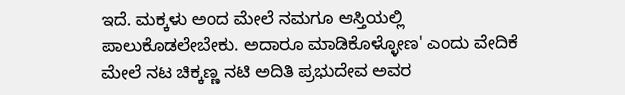ಇದೆ. ಮಕ್ಕಳು ಅಂದ ಮೇಲೆ ನಮಗೂ ಆಸ್ತಿಯಲ್ಲಿ ಪಾಲುಕೊಡಲೇಬೇಕು. ಅದಾರೂ ಮಾಡಿಕೊಳ್ಳೋಣ' ಎಂದು ವೇದಿಕೆ ಮೇಲೆ ನಟ ಚಿಕ್ಕಣ್ಣ ನಟಿ ಅದಿತಿ ಪ್ರಭುದೇವ ಅವರ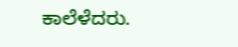ಕಾಲೆಳೆದರು.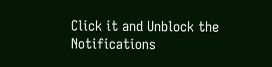Click it and Unblock the Notifications